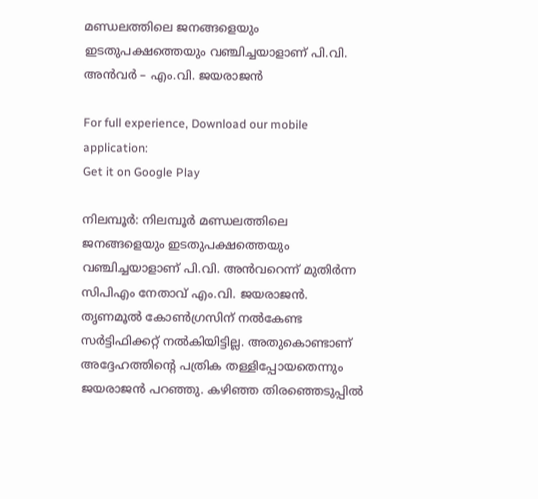മണ്ഡലത്തിലെ ജനങ്ങളെയും ഇടതുപക്ഷത്തെയും വഞ്ചിച്ചയാളാണ് പി.വി. അന്‍വർ – എം.വി. ജയരാജൻ

For full experience, Download our mobile application:
Get it on Google Play

നിലമ്പൂര്‍: നിലമ്പൂര്‍ മണ്ഡലത്തിലെ ജനങ്ങളെയും ഇടതുപക്ഷത്തെയും വഞ്ചിച്ചയാളാണ് പി.വി. അന്‍വറെന്ന് മുതിര്‍ന്ന സിപിഎം നേതാവ് എം.വി. ജയരാജന്‍. തൃണമൂല്‍ കോണ്‍ഗ്രസിന് നല്‍കേണ്ട സര്‍ട്ടിഫിക്കറ്റ് നല്‍കിയിട്ടില്ല. അതുകൊണ്ടാണ് അദ്ദേഹത്തിന്റെ പത്രിക തള്ളിപ്പോയതെന്നും ജയരാജന്‍ പറഞ്ഞു. കഴിഞ്ഞ തിരഞ്ഞെടുപ്പില്‍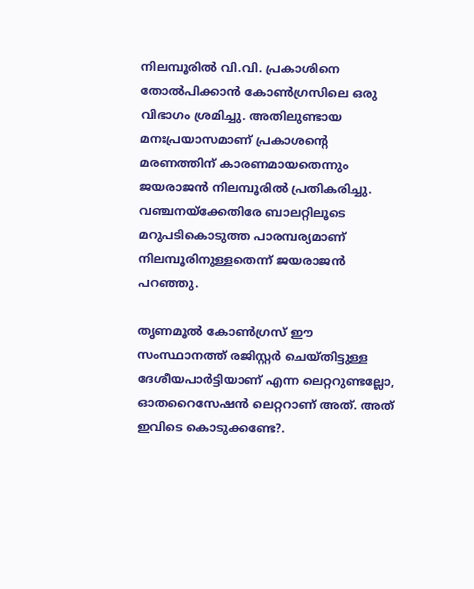നിലമ്പൂരില്‍ വി.വി. പ്രകാശിനെ തോല്‍പിക്കാന്‍ കോണ്‍ഗ്രസിലെ ഒരു വിഭാഗം ശ്രമിച്ചു. അതിലുണ്ടായ മനഃപ്രയാസമാണ് പ്രകാശന്റെ മരണത്തിന് കാരണമായതെന്നും ജയരാജന്‍ നിലമ്പൂരില്‍ പ്രതികരിച്ചു. വഞ്ചനയ്‌ക്കേതിരേ ബാലറ്റിലൂടെ മറുപടികൊടുത്ത പാരമ്പര്യമാണ് നിലമ്പൂരിനുള്ളതെന്ന് ജയരാജന്‍ പറഞ്ഞു.

തൃണമൂല്‍ കോണ്‍ഗ്രസ് ഈ സംസ്ഥാനത്ത് രജിസ്റ്റര്‍ ചെയ്തിട്ടുള്ള ദേശീയപാര്‍ട്ടിയാണ് എന്ന ലെറ്ററുണ്ടല്ലോ, ഓതറൈസേഷന്‍ ലെറ്ററാണ് അത്. അത് ഇവിടെ കൊടുക്കണ്ടേ?.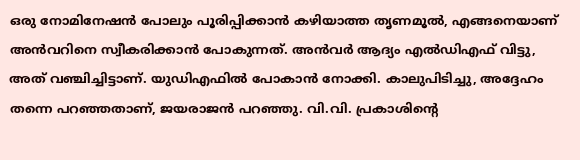ഒരു നോമിനേഷന്‍ പോലും പൂരിപ്പിക്കാന്‍ കഴിയാത്ത തൃണമൂല്‍, എങ്ങനെയാണ് അൻവറിനെ സ്വീകരിക്കാന്‍ പോകുന്നത്. അന്‍വര്‍ ആദ്യം എല്‍ഡിഎഫ് വിട്ടു, അത് വഞ്ചിച്ചിട്ടാണ്. യുഡിഎഫില്‍ പോകാന്‍ നോക്കി. കാലുപിടിച്ചു, അദ്ദേഹം തന്നെ പറഞ്ഞതാണ്, ജയരാജന്‍ പറഞ്ഞു. വി.വി. പ്രകാശിന്റെ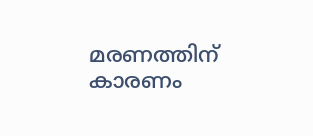മരണത്തിന് കാരണം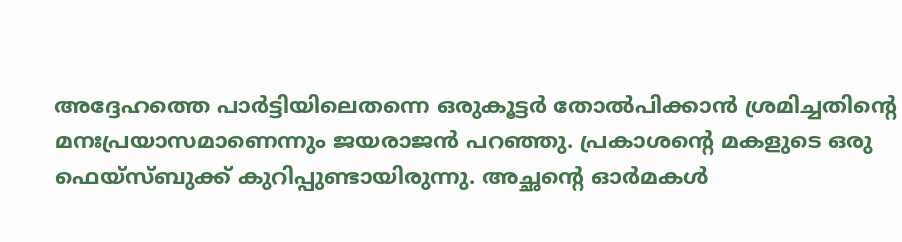അദ്ദേഹത്തെ പാര്‍ട്ടിയിലെതന്നെ ഒരുകൂട്ടര്‍ തോല്‍പിക്കാന്‍ ശ്രമിച്ചതിന്റെ മനഃപ്രയാസമാണെന്നും ജയരാജന്‍ പറഞ്ഞു. പ്രകാശന്റെ മകളുടെ ഒരു ഫെയ്‌സ്ബുക്ക് കുറിപ്പുണ്ടായിരുന്നു. അച്ഛന്റെ ഓര്‍മകള്‍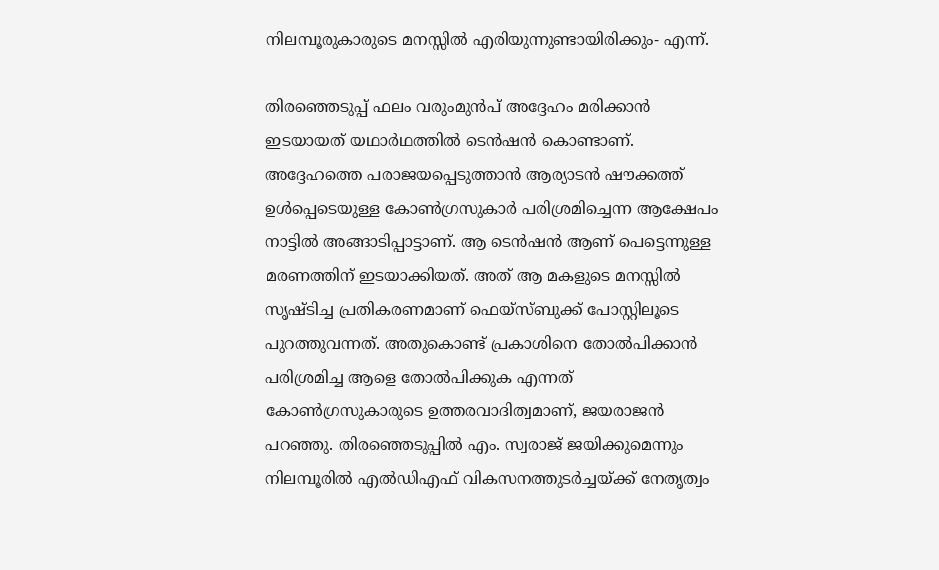നിലമ്പൂരുകാരുടെ മനസ്സില്‍ എരിയുന്നുണ്ടായിരിക്കും- എന്ന്.

തിരഞ്ഞെടുപ്പ് ഫലം വരുംമുന്‍പ് അദ്ദേഹം മരിക്കാന്‍ ഇടയായത് യഥാര്‍ഥത്തില്‍ ടെന്‍ഷന്‍ കൊണ്ടാണ്. അദ്ദേഹത്തെ പരാജയപ്പെടുത്താന്‍ ആര്യാടന്‍ ഷൗക്കത്ത് ഉള്‍പ്പെടെയുള്ള കോണ്‍ഗ്രസുകാര്‍ പരിശ്രമിച്ചെന്ന ആക്ഷേപം നാട്ടില്‍ അങ്ങാടിപ്പാട്ടാണ്. ആ ടെന്‍ഷന്‍ ആണ് പെട്ടെന്നുള്ള മരണത്തിന് ഇടയാക്കിയത്. അത് ആ മകളുടെ മനസ്സില്‍ സൃഷ്ടിച്ച പ്രതികരണമാണ് ഫെയ്‌സ്ബുക്ക് പോസ്റ്റിലൂടെ പുറത്തുവന്നത്. അതുകൊണ്ട് പ്രകാശിനെ തോല്‍പിക്കാന്‍ പരിശ്രമിച്ച ആളെ തോല്‍പിക്കുക എന്നത് കോണ്‍ഗ്രസുകാരുടെ ഉത്തരവാദിത്വമാണ്, ജയരാജന്‍ പറഞ്ഞു. തിരഞ്ഞെടുപ്പില്‍ എം. സ്വരാജ് ജയിക്കുമെന്നും നിലമ്പൂരില്‍ എല്‍ഡിഎഫ് വികസനത്തുടര്‍ച്ചയ്ക്ക് നേതൃത്വം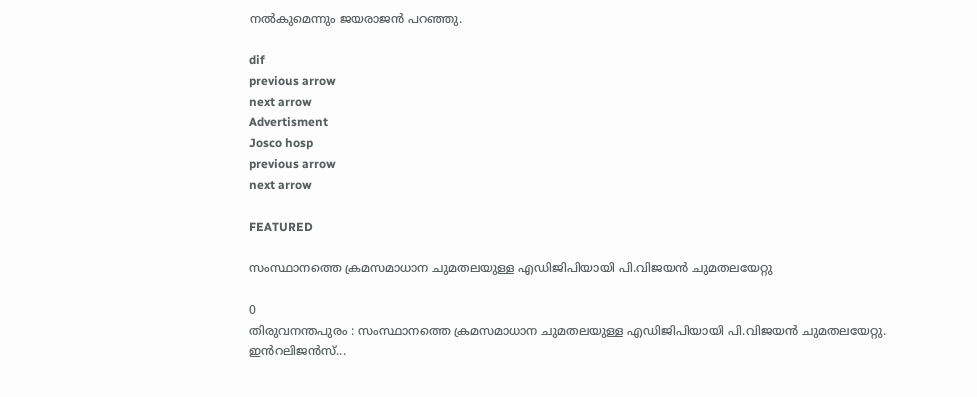നല്‍കുമെന്നും ജയരാജന്‍ പറഞ്ഞു.

dif
previous arrow
next arrow
Advertisment
Josco hosp
previous arrow
next arrow

FEATURED

സംസ്ഥാനത്തെ ക്രമസമാധാന ചുമതലയുള്ള എഡിജിപിയായി പി.വിജയൻ ചുമതലയേറ്റു

0
തിരുവനന്തപുരം : സംസ്ഥാനത്തെ ക്രമസമാധാന ചുമതലയുള്ള എഡിജിപിയായി പി.വിജയൻ ചുമതലയേറ്റു. ഇൻറലിജൻസ്...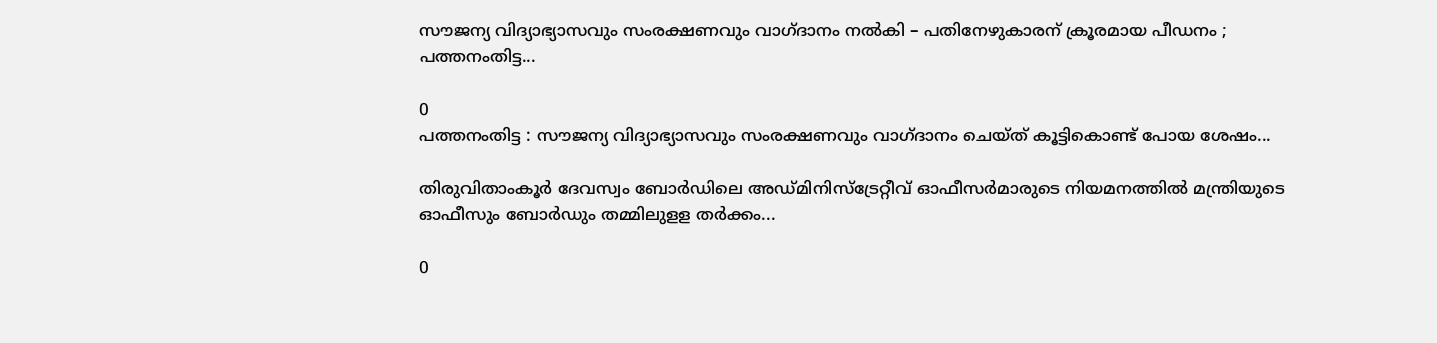സൗജന്യ വിദ്യാഭ്യാസവും സംരക്ഷണവും വാഗ്ദാനം നല്‍കി – പതിനേഴുകാരന് ക്രൂരമായ പീഡനം ; പത്തനംതിട്ട...

0
പത്തനംതിട്ട : സൗജന്യ വിദ്യാഭ്യാസവും സംരക്ഷണവും വാഗ്ദാനം ചെയ്ത് കൂട്ടികൊണ്ട് പോയ ശേഷം...

തിരുവിതാംകൂർ ദേവസ്വം ബോർഡിലെ അഡ്മിനിസ്ട്രേറ്റീവ് ഓഫീസർമാരുടെ നിയമനത്തിൽ മന്ത്രിയുടെ ഓഫീസും ബോർഡും തമ്മിലുളള തർക്കം...

0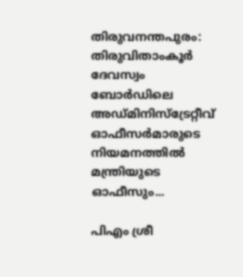തിരുവനന്തപുരം: തിരുവിതാംകൂർ ദേവസ്വം ബോർഡിലെ അഡ്മിനിസ്ട്രേറ്റീവ് ഓഫീസർമാരുടെ നിയമനത്തിൽ മന്ത്രിയുടെ ഓഫീസും...

പിഎം ശ്രീ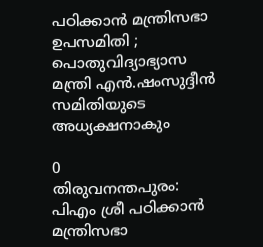പഠിക്കാന്‍ മന്ത്രിസഭാ ഉപസമിതി ; പൊതുവിദ്യാഭ്യാസ മന്ത്രി എന്‍.ഷംസുദ്ദീന്‍ സമിതിയുടെ അധ്യക്ഷനാകും

0
തിരുവനന്തപുരം: പിഎം ശ്രീ പഠിക്കാന്‍ മന്ത്രിസഭാ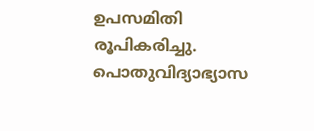ഉപസമിതി രൂപികരിച്ചു. പൊതുവിദ്യാഭ്യാസ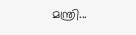മന്ത്രി...